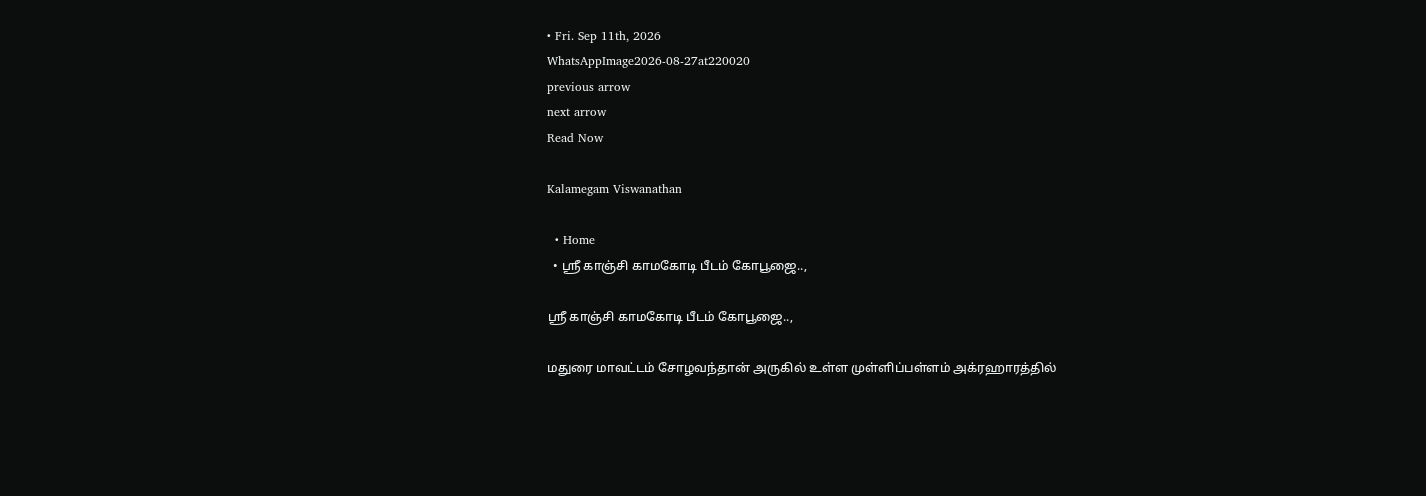• Fri. Sep 11th, 2026
WhatsAppImage2026-08-27at220020
previous arrow
next arrow
Read Now

Kalamegam Viswanathan

  • Home
  • ஸ்ரீ காஞ்சி காமகோடி பீடம் கோபூஜை..,

ஸ்ரீ காஞ்சி காமகோடி பீடம் கோபூஜை..,

மதுரை மாவட்டம் சோழவந்தான் அருகில் உள்ள முள்ளிப்பள்ளம் அக்ரஹாரத்தில்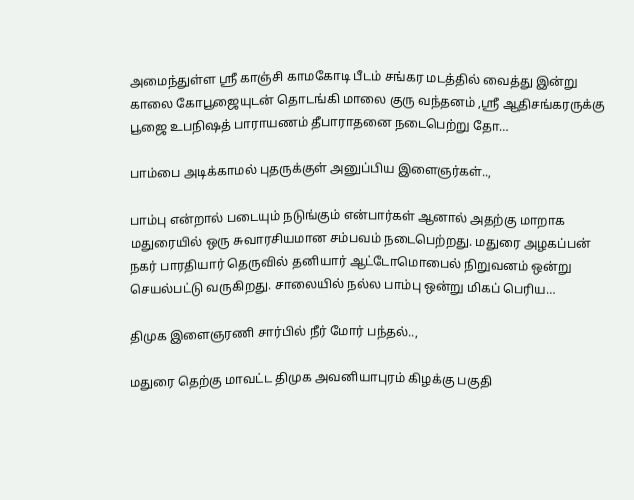அமைந்துள்ள ஸ்ரீ காஞ்சி காமகோடி பீடம் சங்கர மடத்தில் வைத்து இன்று காலை கோபூஜையுடன் தொடங்கி மாலை குரு வந்தனம் ,ஸ்ரீ ஆதிசங்கரருக்கு பூஜை உபநிஷத் பாராயணம் தீபாராதனை நடைபெற்று தோ…

பாம்பை அடிக்காமல் புதருக்குள் அனுப்பிய இளைஞர்கள்..,

பாம்பு என்றால் படையும் நடுங்கும் என்பார்கள் ஆனால் அதற்கு மாறாக மதுரையில் ஒரு சுவாரசியமான சம்பவம் நடைபெற்றது. மதுரை அழகப்பன் நகர் பாரதியார் தெருவில் தனியார் ஆட்டோமொபைல் நிறுவனம் ஒன்று செயல்பட்டு வருகிறது. சாலையில் நல்ல பாம்பு ஒன்று மிகப் பெரிய…

திமுக இளைஞரணி சார்பில் நீர் மோர் பந்தல்..,

மதுரை தெற்கு மாவட்ட திமுக அவனியாபுரம் கிழக்கு பகுதி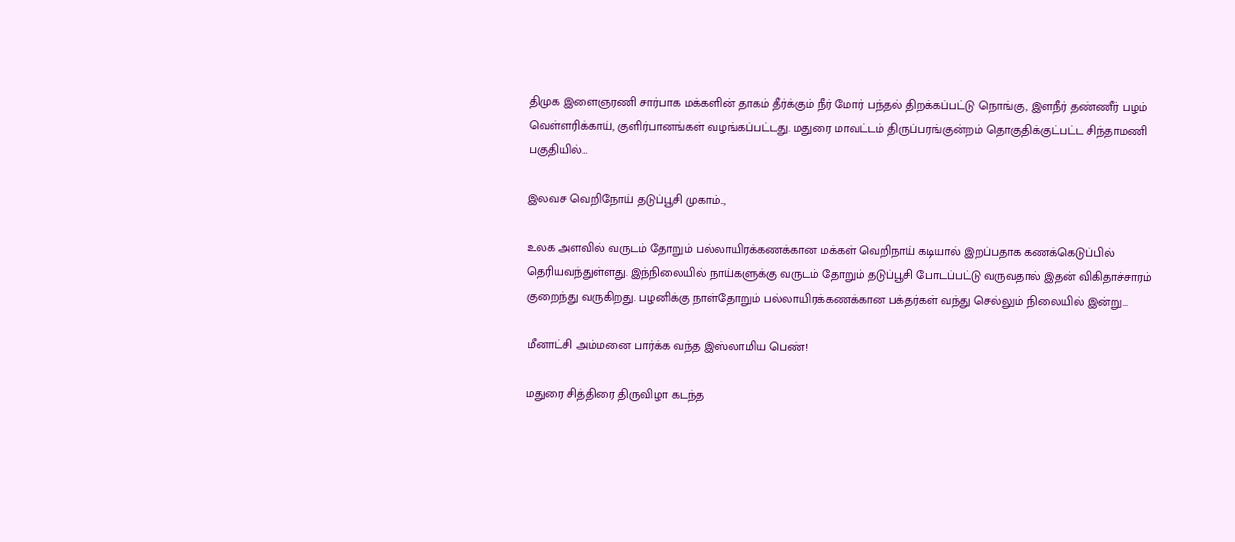திமுக இளைஞரணி சார்பாக மக்களின் தாகம் தீர்க்கும் நீர் மோர் பந்தல் திறக்கப்பட்டு நொங்கு, இளநீர் தண்ணீர் பழம் வெள்ளரிக்காய், குளிர்பானங்கள் வழங்கப்பட்டது. மதுரை மாவட்டம் திருப்பரங்குன்றம் தொகுதிக்குட்பட்ட சிந்தாமணி பகுதியில்…

இலவச வெறிநோய் தடுப்பூசி முகாம்..,

உலக அளவில் வருடம் தோறும் பல்லாயிரக்கணக்கான மக்கள் வெறிநாய் கடியால் இறப்பதாக கணக்கெடுப்பில் தெரியவந்துள்ளது. இந்நிலையில் நாய்களுக்கு வருடம் தோறும் தடுப்பூசி போடப்பட்டு வருவதால் இதன் விகிதாச்சாரம் குறைந்து வருகிறது. பழனிக்கு நாள்தோறும் பல்லாயிரக்கணக்கான பக்தர்கள் வந்து செல்லும் நிலையில் இன்று…

மீனாட்சி அம்மனை பார்க்க வந்த இஸ்லாமிய பெண்!

மதுரை சித்திரை திருவிழா கடந்த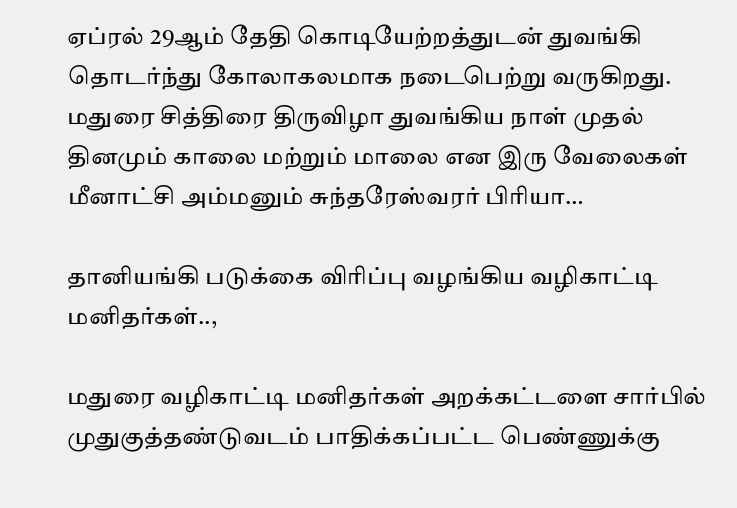ஏப்ரல் 29ஆம் தேதி கொடியேற்றத்துடன் துவங்கி தொடர்ந்து கோலாகலமாக நடைபெற்று வருகிறது. மதுரை சித்திரை திருவிழா துவங்கிய நாள் முதல் தினமும் காலை மற்றும் மாலை என இரு வேலைகள் மீனாட்சி அம்மனும் சுந்தரேஸ்வரர் பிரியா…

தானியங்கி படுக்கை விரிப்பு வழங்கிய வழிகாட்டி மனிதர்கள்..,

மதுரை வழிகாட்டி மனிதர்கள் அறக்கட்டளை சார்பில் முதுகுத்தண்டுவடம் பாதிக்கப்பட்ட பெண்ணுக்கு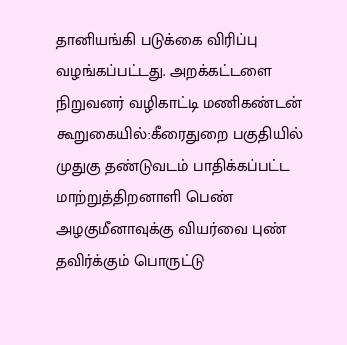தானியங்கி படுக்கை விரிப்பு வழங்கப்பட்டது. அறக்கட்டளை நிறுவனர் வழிகாட்டி மணிகண்டன் கூறுகையில்:கீரைதுறை பகுதியில் முதுகு தண்டுவடம் பாதிக்கப்பட்ட மாற்றுத்திறனாளி பெண் அழகுமீனாவுக்கு வியர்வை புண் தவிர்க்கும் பொருட்டு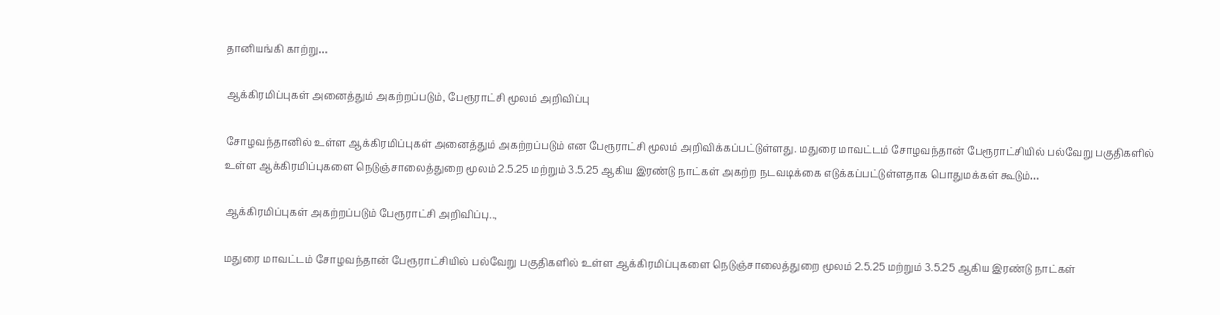தானியங்கி காற்று…

ஆக்கிரமிப்புகள் அனைத்தும் அகற்றப்படும், பேரூராட்சி மூலம் அறிவிப்பு

சோழவந்தானில் உள்ள ஆக்கிரமிப்புகள் அனைத்தும் அகற்றப்படும் என பேரூராட்சி மூலம் அறிவிக்கப்பட்டுள்ளது. மதுரை மாவட்டம் சோழவந்தான் பேரூராட்சியில் பல்வேறு பகுதிகளில் உள்ள ஆக்கிரமிப்புகளை நெடுஞ்சாலைத்துறை மூலம் 2.5.25 மற்றும் 3.5.25 ஆகிய இரண்டு நாட்கள் அகற்ற நடவடிக்கை எடுக்கப்பட்டுள்ளதாக பொதுமக்கள் கூடும்…

ஆக்கிரமிப்புகள் அகற்றப்படும் பேரூராட்சி அறிவிப்பு..,

மதுரை மாவட்டம் சோழவந்தான் பேரூராட்சியில் பல்வேறு பகுதிகளில் உள்ள ஆக்கிரமிப்புகளை நெடுஞ்சாலைத்துறை மூலம் 2.5.25 மற்றும் 3.5.25 ஆகிய இரண்டு நாட்கள்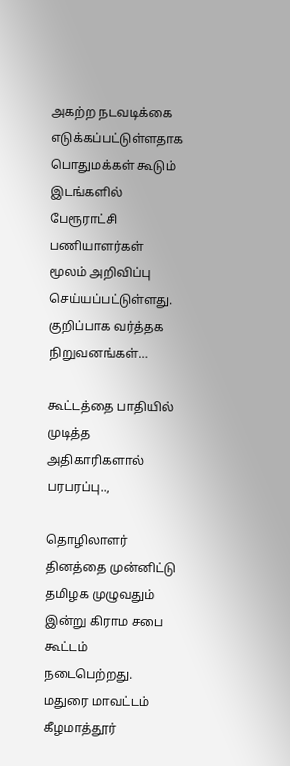அகற்ற நடவடிக்கை எடுக்கப்பட்டுள்ளதாக பொதுமக்கள் கூடும் இடங்களில் பேரூராட்சி பணியாளர்கள் மூலம் அறிவிப்பு செய்யப்பட்டுள்ளது. குறிப்பாக வர்த்தக நிறுவனங்கள்…

கூட்டத்தை பாதியில் முடித்த அதிகாரிகளால் பரபரப்பு..,

தொழிலாளர் தினத்தை முன்னிட்டு தமிழக முழுவதும் இன்று கிராம சபை கூட்டம் நடைபெற்றது. மதுரை மாவட்டம் கீழமாத்தூர்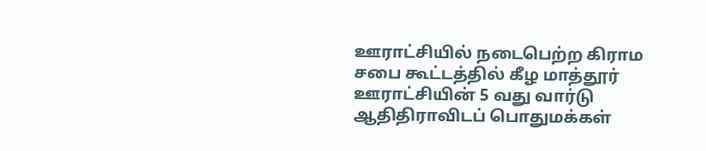ஊராட்சியில் நடைபெற்ற கிராம சபை கூட்டத்தில் கீழ மாத்தூர் ஊராட்சியின் 5 வது வார்டு ஆதிதிராவிடப் பொதுமக்கள்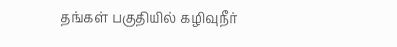தங்கள் பகுதியில் கழிவுநீர்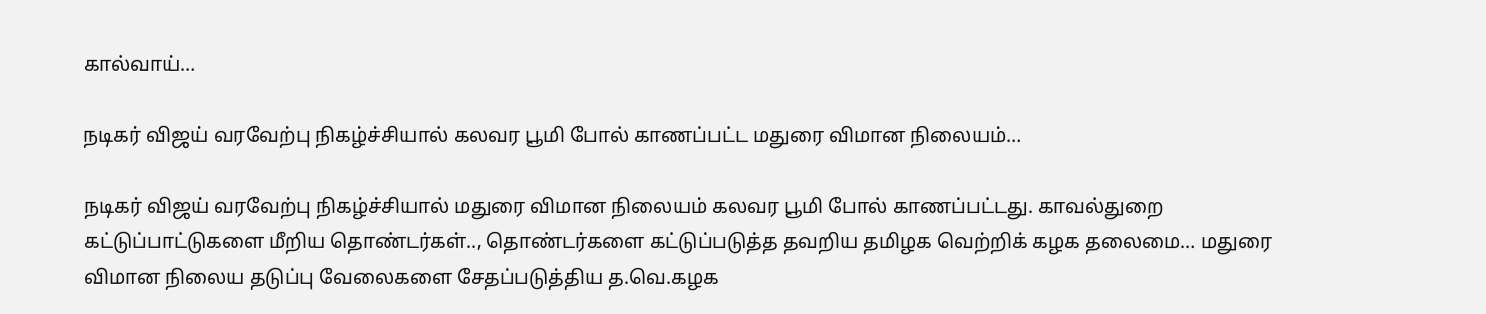கால்வாய்…

நடிகர் விஜய் வரவேற்பு நிகழ்ச்சியால் கலவர பூமி போல் காணப்பட்ட மதுரை விமான நிலையம்…

நடிகர் விஜய் வரவேற்பு நிகழ்ச்சியால் மதுரை விமான நிலையம் கலவர பூமி போல் காணப்பட்டது. காவல்துறை கட்டுப்பாட்டுகளை மீறிய தொண்டர்கள்.., தொண்டர்களை கட்டுப்படுத்த தவறிய தமிழக வெற்றிக் கழக தலைமை… மதுரை விமான நிலைய தடுப்பு வேலைகளை சேதப்படுத்திய த.வெ.கழக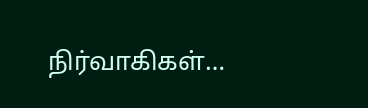நிர்வாகிகள்…